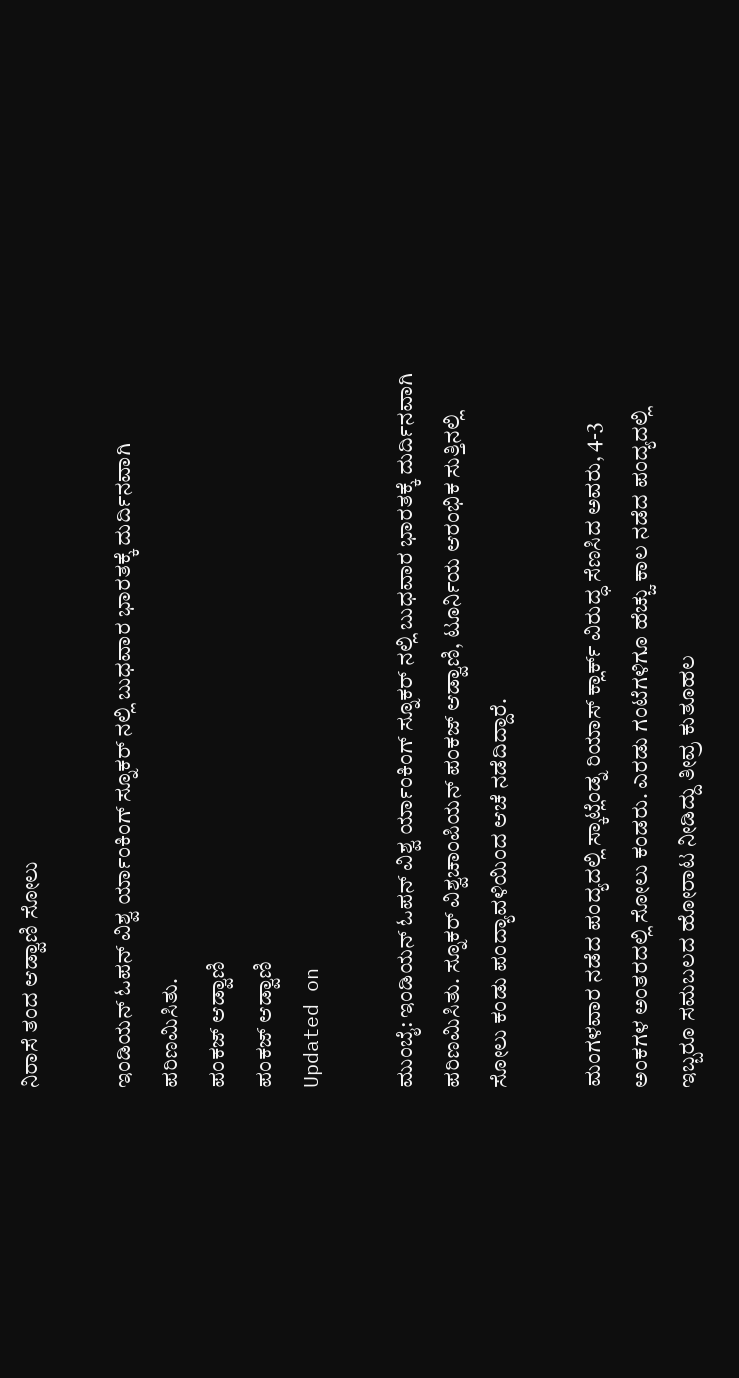ನಿರಾಸೆ ತಂದ ಆಡ್ವಾಣಿ ಸೋಲು

ಇಂಡಿಯನ್ ಓಪನ್ ವಿಶ್ವ ರ್ಯಾಂಕಿಂಗ್ ಸ್ನೂಕರ್ ನಲ್ಲಿ ಬುಧವಾರ ಭಾರತಕ್ಕೆ ದುರ್ದಿನವಾಗಿ ಪರಿಣಮಿಸಿತು.
ಪಂಕಜ್ ಆಡ್ವಾಣಿ
ಪಂಕಜ್ ಆಡ್ವಾಣಿ
Updated on

ಮುಂಬೈ: ಇಂಡಿಯನ್ ಓಪನ್ ವಿಶ್ವ ರ್ಯಾಂಕಿಂಗ್ ಸ್ನೂಕರ್ ನಲ್ಲಿ ಬುಧವಾರ ಭಾರತಕ್ಕೆ ದುರ್ದಿನವಾಗಿ ಪರಿಣಮಿಸಿತು. ಸ್ನೂಕರ್ ವಿಶ್ವಚಾಂಪಿಯನ್ ಪಂಕಜ್ ಆಡ್ವಾಣಿ, ಟೂರ್ನಿಯ ಆರಂಭಿಕ ಸುತ್ತಿನಲ್ಲಿ ಸೋಲು ಕಂಡು ಪಂದ್ಯಾವಳಿಯಿಂದ ಆಚೆ ನಡೆದಿದ್ದಾರೆ.

ಮಂಗಳವಾರ ನಡೆದ ಪಂದ್ಯದಲ್ಲಿ ಸ್ಕಾಟ್ಲೆಂಡ್ನ ರಿಯಾಸ್ ಕ್ಲಾರ್ಕ್ ವಿರುದ್ಧ ಸೆಣಸಿದ ಅವರು, 4-3 ಅಂಕಗಳ ಅಂತರದಲ್ಲಿ ಸೋಲು ಕಂಡರು. ಎರಡು ಗಂಟೆಗಳಿಗೂ ಹೆಚ್ಚು ಕಾಲ ನಡೆದ ಪಂದ್ಯದಲ್ಲಿ ಇಬ್ಬರೂ ಸಮಬಲದ ಹೋರಾಟ ನೀಡಿದ್ದು ತೀವ್ರ ಕುತೂಹಲ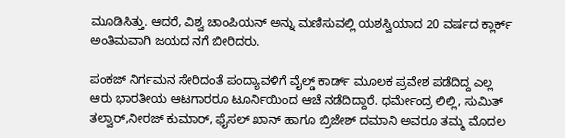ಮೂಡಿಸಿತ್ತು. ಆದರೆ, ವಿಶ್ವ ಚಾಂಪಿಯನ್ ಅನ್ನು ಮಣಿಸುವಲ್ಲಿ ಯಶಸ್ವಿಯಾದ 20 ವರ್ಷದ ಕ್ಲಾರ್ಕ್ ಅಂತಿಮವಾಗಿ ಜಯದ ನಗೆ ಬೀರಿದರು.

ಪಂಕಜ್ ನಿರ್ಗಮನ ಸೇರಿದಂತೆ ಪಂದ್ಯಾವಳಿಗೆ ವೈಲ್ಡ್ ಕಾರ್ಡ್ ಮೂಲಕ ಪ್ರವೇಶ ಪಡೆದಿದ್ದ ಎಲ್ಲ ಆರು ಭಾರತೀಯ ಆಟಗಾರರೂ ಟೂರ್ನಿಯಿಂದ ಆಚೆ ನಡೆದಿದ್ದಾರೆ. ಧರ್ಮೇಂದ್ರ ಲಿಲ್ಲಿ, ಸುಮಿತ್ ತಲ್ವಾರ್,ನೀರಜ್ ಕುಮಾರ್, ಫೈಸಲ್ ಖಾನ್ ಹಾಗೂ ಬ್ರಿಜೇಶ್ ದಮಾನಿ ಅವರೂ ತಮ್ಮ ಮೊದಲ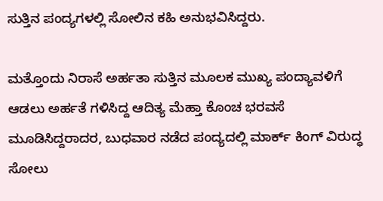ಸುತ್ತಿನ ಪಂದ್ಯಗಳಲ್ಲಿ ಸೋಲಿನ ಕಹಿ ಅನುಭವಿಸಿದ್ದರು.

ಮತ್ತೊಂದು ನಿರಾಸೆ ಅರ್ಹತಾ ಸುತ್ತಿನ ಮೂಲಕ ಮುಖ್ಯ ಪಂದ್ಯಾವಳಿಗೆ ಆಡಲು ಅರ್ಹತೆ ಗಳಿಸಿದ್ದ ಆದಿತ್ಯ ಮೆಹ್ತಾ ಕೊಂಚ ಭರವಸೆ ಮೂಡಿಸಿದ್ದರಾದರ, ಬುಧವಾರ ನಡೆದ ಪಂದ್ಯದಲ್ಲಿ ಮಾರ್ಕ್ ಕಿಂಗ್ ವಿರುದ್ಧ ಸೋಲು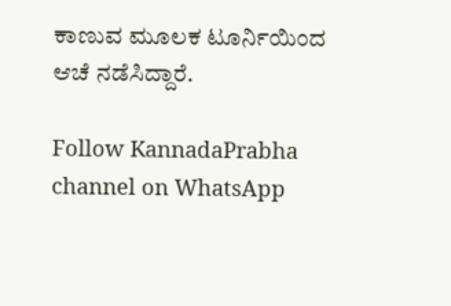ಕಾಣುವ ಮೂಲಕ ಟೂರ್ನಿಯಿಂದ ಆಚೆ ನಡೆಸಿದ್ದಾರೆ.

Follow KannadaPrabha channel on WhatsApp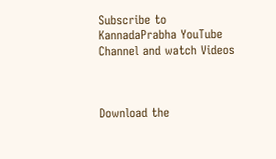Subscribe to KannadaPrabha YouTube Channel and watch Videos



Download the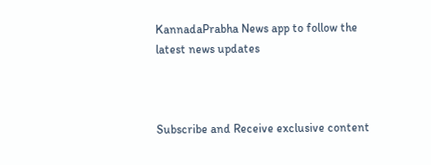KannadaPrabha News app to follow the latest news updates



Subscribe and Receive exclusive content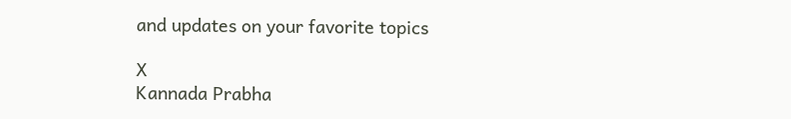and updates on your favorite topics

X
Kannada Prabha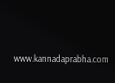www.kannadaprabha.com